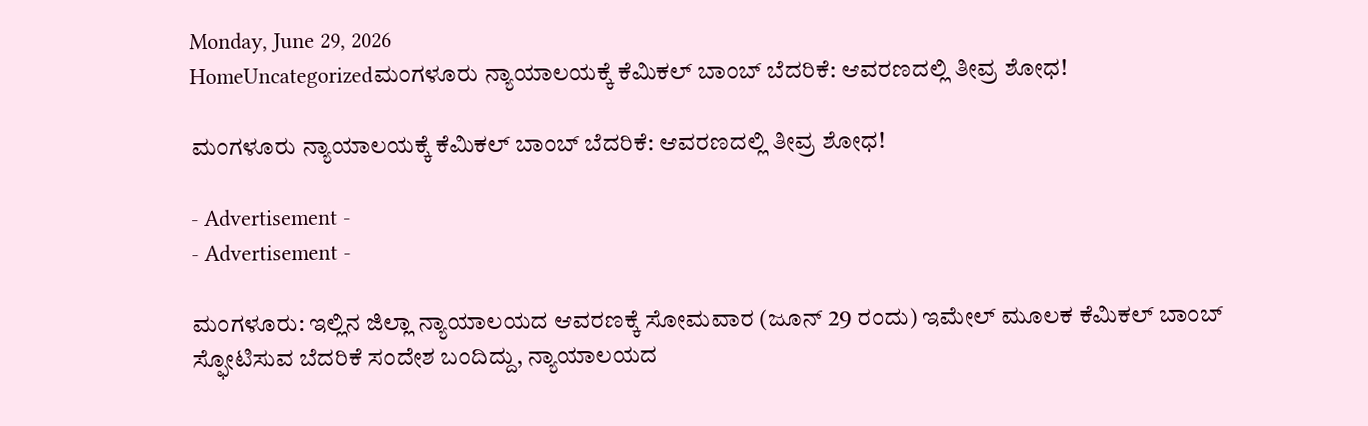Monday, June 29, 2026
HomeUncategorizedಮಂಗಳೂರು ನ್ಯಾಯಾಲಯಕ್ಕೆ ಕೆಮಿಕಲ್ ಬಾಂಬ್ ಬೆದರಿಕೆ: ಆವರಣದಲ್ಲಿ ತೀವ್ರ ಶೋಧ!

ಮಂಗಳೂರು ನ್ಯಾಯಾಲಯಕ್ಕೆ ಕೆಮಿಕಲ್ ಬಾಂಬ್ ಬೆದರಿಕೆ: ಆವರಣದಲ್ಲಿ ತೀವ್ರ ಶೋಧ!

- Advertisement -
- Advertisement -

ಮಂಗಳೂರು: ಇಲ್ಲಿನ ಜಿಲ್ಲಾ ನ್ಯಾಯಾಲಯದ ಆವರಣಕ್ಕೆ ಸೋಮವಾರ (ಜೂನ್ 29 ರಂದು) ಇಮೇಲ್ ಮೂಲಕ ಕೆಮಿಕಲ್ ಬಾಂಬ್ ಸ್ಫೋಟಿಸುವ ಬೆದರಿಕೆ ಸಂದೇಶ ಬಂದಿದ್ದು, ನ್ಯಾಯಾಲಯದ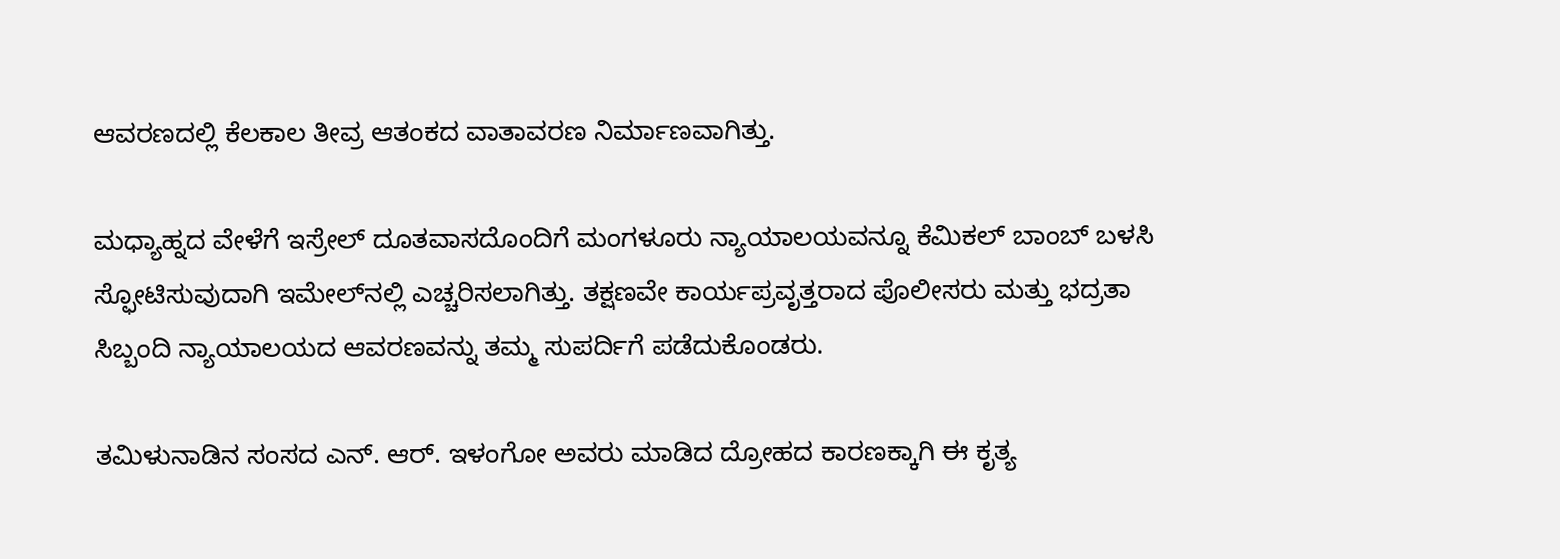ಆವರಣದಲ್ಲಿ ಕೆಲಕಾಲ ತೀವ್ರ ಆತಂಕದ ವಾತಾವರಣ ನಿರ್ಮಾಣವಾಗಿತ್ತು.

ಮಧ್ಯಾಹ್ನದ ವೇಳೆಗೆ ಇಸ್ರೇಲ್ ದೂತವಾಸದೊಂದಿಗೆ ಮಂಗಳೂರು ನ್ಯಾಯಾಲಯವನ್ನೂ ಕೆಮಿಕಲ್ ಬಾಂಬ್ ಬಳಸಿ ಸ್ಫೋಟಿಸುವುದಾಗಿ ಇಮೇಲ್‌ನಲ್ಲಿ ಎಚ್ಚರಿಸಲಾಗಿತ್ತು. ತಕ್ಷಣವೇ ಕಾರ್ಯಪ್ರವೃತ್ತರಾದ ಪೊಲೀಸರು ಮತ್ತು ಭದ್ರತಾ ಸಿಬ್ಬಂದಿ ನ್ಯಾಯಾಲಯದ ಆವರಣವನ್ನು ತಮ್ಮ ಸುಪರ್ದಿಗೆ ಪಡೆದುಕೊಂಡರು.

ತಮಿಳುನಾಡಿನ ಸಂಸದ ಎನ್. ಆರ್. ಇಳಂಗೋ ಅವರು ಮಾಡಿದ ದ್ರೋಹದ ಕಾರಣಕ್ಕಾಗಿ ಈ ಕೃತ್ಯ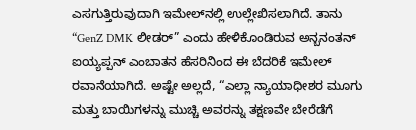ಎಸಗುತ್ತಿರುವುದಾಗಿ ಇಮೇಲ್‌ನಲ್ಲಿ ಉಲ್ಲೇಖಿಸಲಾಗಿದೆ. ತಾನು “GenZ DMK ಲೀಡರ್” ಎಂದು ಹೇಳಿಕೊಂಡಿರುವ ಅನ್ಬನಂತನ್ ಐಯ್ಯಪ್ಪನ್ ಎಂಬಾತನ ಹೆಸರಿನಿಂದ ಈ ಬೆದರಿಕೆ ಇಮೇಲ್ ರವಾನೆಯಾಗಿದೆ. ಅಷ್ಟೇ ಅಲ್ಲದೆ, “ಎಲ್ಲಾ ನ್ಯಾಯಾಧೀಶರ ಮೂಗು ಮತ್ತು ಬಾಯಿಗಳನ್ನು ಮುಚ್ಚಿ ಅವರನ್ನು ತಕ್ಷಣವೇ ಬೇರೆಡೆಗೆ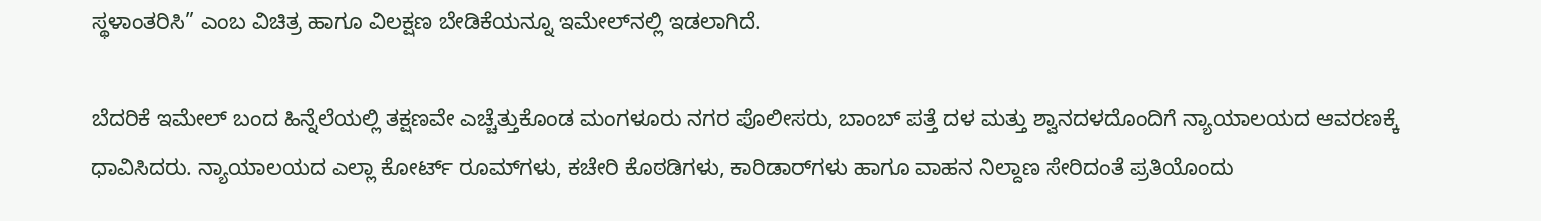ಸ್ಥಳಾಂತರಿಸಿ” ಎಂಬ ವಿಚಿತ್ರ ಹಾಗೂ ವಿಲಕ್ಷಣ ಬೇಡಿಕೆಯನ್ನೂ ಇಮೇಲ್‌ನಲ್ಲಿ ಇಡಲಾಗಿದೆ.

ಬೆದರಿಕೆ ಇಮೇಲ್ ಬಂದ ಹಿನ್ನೆಲೆಯಲ್ಲಿ ತಕ್ಷಣವೇ ಎಚ್ಚೆತ್ತುಕೊಂಡ ಮಂಗಳೂರು ನಗರ ಪೊಲೀಸರು, ಬಾಂಬ್ ಪತ್ತೆ ದಳ ಮತ್ತು ಶ್ವಾನದಳದೊಂದಿಗೆ ನ್ಯಾಯಾಲಯದ ಆವರಣಕ್ಕೆ ಧಾವಿಸಿದರು. ನ್ಯಾಯಾಲಯದ ಎಲ್ಲಾ ಕೋರ್ಟ್ ರೂಮ್‌ಗಳು, ಕಚೇರಿ ಕೊಠಡಿಗಳು, ಕಾರಿಡಾರ್‌ಗಳು ಹಾಗೂ ವಾಹನ ನಿಲ್ದಾಣ ಸೇರಿದಂತೆ ಪ್ರತಿಯೊಂದು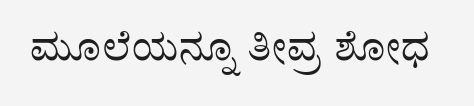ಮೂಲೆಯನ್ನೂ ತೀವ್ರ ಶೋಧ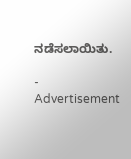ನಡೆಸಲಾಯಿತು.

- Advertisement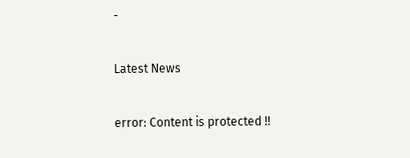-

Latest News

error: Content is protected !!